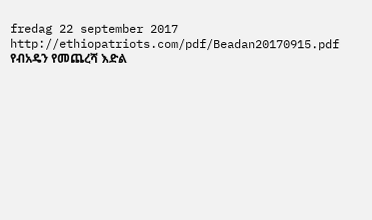fredag 22 september 2017
http://ethiopatriots.com/pdf/Beadan20170915.pdf
የብአዴን የመጨረሻ እድል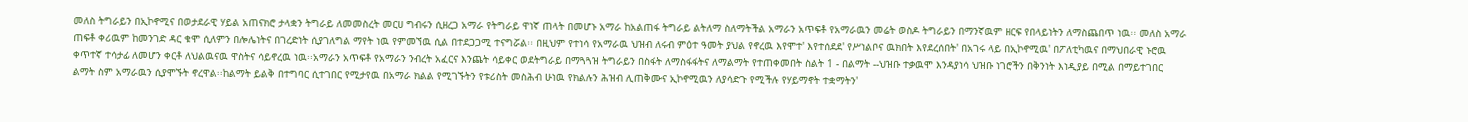መለስ ትግራይን በኢኮኖሚና በወታደራዊ ሃይል አጠናክሮ ታላቋን ትግራይ ለመመስረት መርሀ ግብሩን ሲዘረጋ አማራ የትግራይ ዋነኛ ጠላት በመሆኑ አማራ ከአልጠፋ ትግራይ ልትለማ ስለማትችል አማራን አጥፍቶ የአማራዉን መሬት ወስዶ ትግራይን በማንኛዉም ዘርፍ የበላይነትን ለማስጨበጥ ነዉ፡፡ መለስ አማራ ጠፍቶ ቀሪዉም ከመንገድ ዳር ቁሞ ሲለምን በሎሌነትና በገረድነት ሲያገለግል ማየት ነዉ የምመኘዉ ሲል በተደጋጋሚ ተናግሯል፡፡ በዚህም የተነሳ የአማራዉ ህዝብ ለሩብ ምዕተ ዓመት ያህል የኖረዉ እየሞተ' እየተሰደደ' የሥነልቦና ዉክበት እየደረሰበት' በአገሩ ላይ በኢኮኖሚዉ' በፖለቲካዉና በማህበራዊ ኑሮዉ ቀጥተኛ ተሳታፊ ለመሆን ቀርቶ ለህልዉናዉ ዋስትና ሳይኖረዉ ነዉ፡፡አማራን አጥፍቶ የአማራን ንብረት አፈርና እንጨት ሳይቀር ወደትግራይ በማጓጓዝ ትግራይን በስፋት ለማስፋፋትና ለማልማት የተጠቀመበት ስልት 1 - በልማት --ህዝቡ ተቃዉሞ እንዳያነሳ ህዝቡ ነገሮችን በቅንነት እነዲያይ በሚል በማይተገበር ልማት ስም አማራዉን ሲያሞኙት ኖረዋል፡፡ከልማት ይልቅ በተግባር ሲተገበር የሚታየዉ በአማራ ክልል የሚገኙትን የቱሪስት መስሕብ ሁነዉ የክልሉን ሕዝብ ሊጠቅሙና ኢኮኖሚዉን ለያሳድጉ የሚችሉ የሃይማኖት ተቋማትን'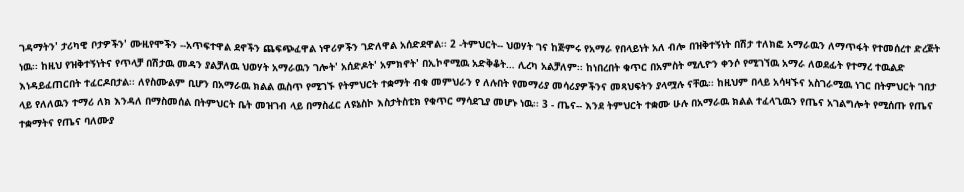ገዳማትን' ታሪካዊ ቦታዎችን' ሙዚየሞችን --አጥፍተዋል ደኖችን ጨፍጭፈዋል ነዋሪዎችን ገድለዋል አሰድደዋል፡፡ 2 -ትምህርት-- ህወሃት ገና ከጅምሩ የአማራ የበላይነት አለ ብሎ በዝቅተኝነት በሽታ ተለክፎ አማራዉን ለማጥፋት የተመሰረተ ድረጅት ነዉ፡፡ ከዚህ የዝቅተኝነትና የጥላቻ በሽታዉ መዳን ያልቻለዉ ህወሃት አማራዉን ገሎት' አሰድዶት' አምክኖት' በኢኮኖሚዉ አድቅቆት… ሊረካ አልቻለም፡፡ ከነበረበት ቁጥር በአምስት ሚሊዮን ቀንሶ የሚገኘዉ አማራ ለወደፊት የተማረ ተዉልድ እነዳይፈጠርበት ተፈርዶበታል፡፡ ለየስሙልም ቢሆን በአማራዉ ክልል ዉስጥ የሚገኙ የትምህርት ተቋማት ብቁ መምህራን የ ለሉበት የመማሪያ መሳሪያዎችንና መጻህፍትን ያላሟሉ ናቸዉ፡፡ ከዚህም በላይ አሳዛኙና አስገራሚዉ ነገር በትምህርት ገበታ ላይ የለለዉን ተማሪ ለክ እንዳለ በማስመሰል በትምህርት ቤት መዝገብ ላይ በማስፈር ለዩኔስኮ እስታትስቲክ የቁጥር ማሳደጊያ መሆኑ ነዉ፡፡ 3 - ጤና-- እንደ ትምህርት ተቋሙ ሁሉ በአማራዉ ክልል ተፈላጊዉን የጤና አገልግሎት የሚሰጡ የጤና ተቋማትና የጤና ባለሙያ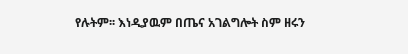የሉትም፡፡ እነዲያዉም በጤና አገልግሎት ስም ዘሩን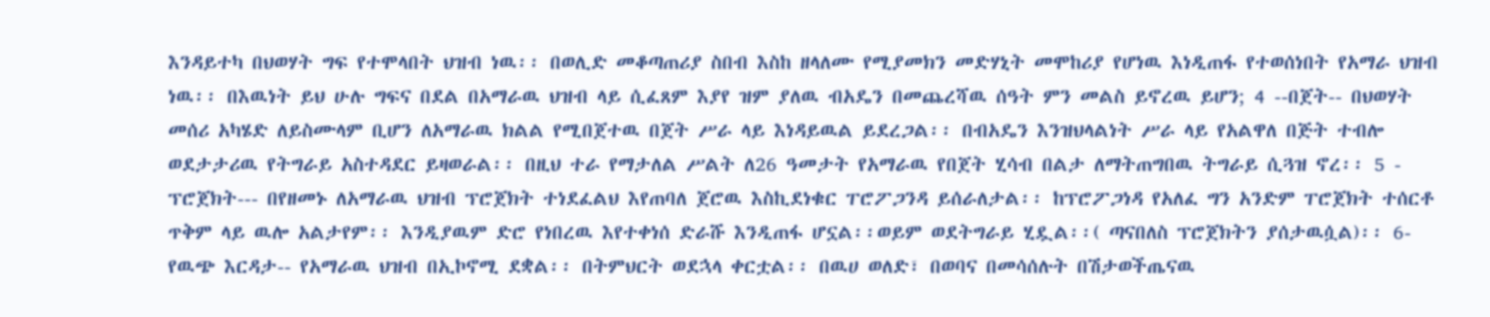እንዳይተካ በህወሃት ግፍ የተሞላበት ህዝብ ነዉ፡፡ በወሊድ መቆጣጠሪያ ስበብ እስከ ዘላለሙ የሚያመክን መድሃኒት መሞከሪያ የሆነዉ እነዲጠፋ የተወሰነበት የአማራ ህዝብ ነዉ፡፡ በእዉነት ይህ ሁሉ ግፍና በደል በአማራዉ ህዝብ ላይ ሲፈጸም እያየ ዝም ያለዉ ብአዴን በመጨረሻዉ ሰዓት ምን መልስ ይኖረዉ ይሆን; 4 --በጀት-- በህወሃት መሰሪ አካሄድ ለይስሙላም ቢሆን ለአማራዉ ክልል የሚበጀተዉ በጀት ሥራ ላይ እነዳይዉል ይደረጋል፡፡ በብአዴን እንዝህላልነት ሥራ ላይ የአልዋለ በጅት ተብሎ ወደታታሪዉ የትግራይ አስተዳደር ይዛወራል፡፡ በዚህ ተራ የማታለል ሥልት ለ26 ዓመታት የአማራዉ የበጀት ሂሳብ በልታ ለማትጠግበዉ ትግራይ ሲጓዝ ኖረ፡፡ 5 - ፕሮጀክት--- በየዘመኑ ለአማራዉ ህዝብ ፕሮጀክት ተነደፈልህ እየጠባለ ጀሮዉ እስኪደነቁር ፐሮፖጋንዳ ይሰራለታል፡፡ ከፕሮፖጋነዳ የአለፈ ግን አንድም ፐሮጀክት ተሰርቶ ጥቅም ላይ ዉሎ አልታየም፡፡ እንዲያዉም ድሮ የነበረዉ እየተቀነሰ ድራሹ እንዲጠፋ ሆኗል፡፡ወይም ወደትግራይ ሂዷል፡፡( ጣናበለስ ፕሮጀክትን ያሰታዉሷል)፡፡ 6- የዉጭ እርዳታ-- የአማራዉ ህዝብ በኢኮኖሚ ደቋል፡፡ በትምህርት ወደኋላ ቀርቷል፡፡ በዉሀ ወለድ፣ በወባና በመሳሰሉት በሽታወችጤናዉ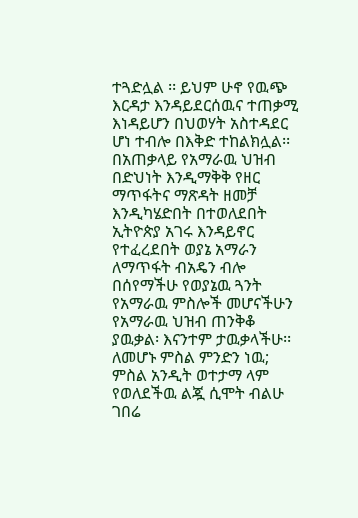ተጓድሏል ፡፡ ይህም ሁኖ የዉጭ እርዳታ እንዳይደርሰዉና ተጠቃሚ እነዳይሆን በህወሃት አስተዳደር ሆነ ተብሎ በእቅድ ተከልክሏል፡፡ በአጠቃላይ የአማራዉ ህዝብ በድህነት እንዲማቅቅ የዘር ማጥፋትና ማጽዳት ዘመቻ እንዲካሄድበት በተወለደበት ኢትዮጵያ አገሩ እንዳይኖር የተፈረደበት ወያኔ አማራን ለማጥፋት ብአዴን ብሎ በሰየማችሁ የወያኔዉ ጓንት የአማራዉ ምስሎች መሆናችሁን የአማራዉ ህዝብ ጠንቅቆ ያዉቃል፡ እናንተም ታዉቃላችሁ፡፡ ለመሆኑ ምስል ምንድን ነዉ; ምስል አንዲት ወተታማ ላም የወለደችዉ ልጇ ሲሞት ብልሁ ገበሬ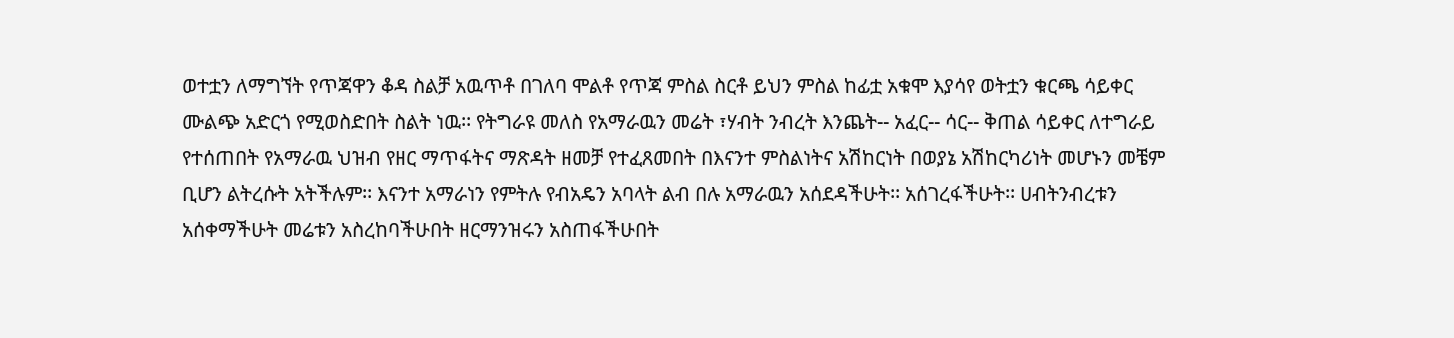ወተቷን ለማግኘት የጥጃዋን ቆዳ ስልቻ አዉጥቶ በገለባ ሞልቶ የጥጃ ምስል ስርቶ ይህን ምስል ከፊቷ አቁሞ እያሳየ ወትቷን ቁርጫ ሳይቀር ሙልጭ አድርጎ የሚወስድበት ስልት ነዉ፡፡ የትግራዩ መለስ የአማራዉን መሬት ፣ሃብት ንብረት እንጨት-- አፈር-- ሳር-- ቅጠል ሳይቀር ለተግራይ የተሰጠበት የአማራዉ ህዝብ የዘር ማጥፋትና ማጽዳት ዘመቻ የተፈጸመበት በእናንተ ምስልነትና አሽከርነት በወያኔ አሽከርካሪነት መሆኑን መቼም ቢሆን ልትረሱት አትችሉም፡፡ እናንተ አማራነን የምትሉ የብአዴን አባላት ልብ በሉ አማራዉን አሰደዳችሁት፡፡ አሰገረፋችሁት፡፡ ሀብትንብረቱን አሰቀማችሁት መሬቱን አስረከባችሁበት ዘርማንዝሩን አስጠፋችሁበት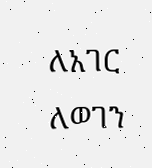ለአገር ለወገን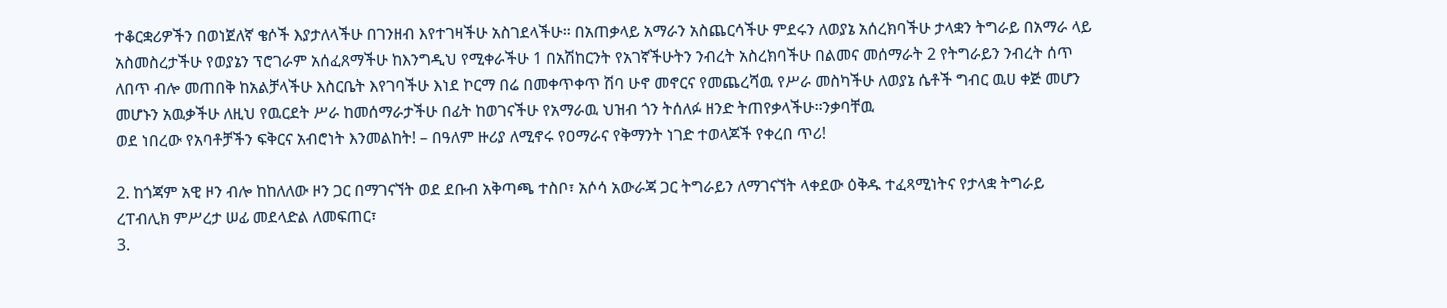ተቆርቋሪዎችን በወነጀለኛ ቄሶች እያታለላችሁ በገንዘብ እየተገዛችሁ አስገደላችሁ፡፡ በአጠቃላይ አማራን አስጨርሳችሁ ምደሩን ለወያኔ አሰረክባችሁ ታላቋን ትግራይ በአማራ ላይ አስመስረታችሁ የወያኔን ፕሮገራም አሰፈጸማችሁ ከእንግዲህ የሚቀራችሁ 1 በአሽከርንት የአገኛችሁትን ንብረት አስረክባችሁ በልመና መሰማራት 2 የትግራይን ንብረት ሰጥ ለበጥ ብሎ መጠበቅ ከአልቻላችሁ እስርቤት እየገባችሁ እነደ ኮርማ በሬ በመቀጥቀጥ ሽባ ሁኖ መኖርና የመጨረሻዉ የሥራ መስካችሁ ለወያኔ ሴቶች ግብር ዉሀ ቀጅ መሆን መሆኑን አዉቃችሁ ለዚህ የዉርደት ሥራ ከመሰማራታችሁ በፊት ከወገናችሁ የአማራዉ ህዝብ ጎን ትሰለፉ ዘንድ ትጠየቃላችሁ፡፡ንቃባቸዉ
ወደ ነበረው የአባቶቻችን ፍቅርና አብሮነት እንመልከት! – በዓለም ዙሪያ ለሚኖሩ የዐማራና የቅማንት ነገድ ተወላጆች የቀረበ ጥሪ!

2. ከጎጃም አዊ ዞን ብሎ ከከለለው ዞን ጋር በማገናኘት ወደ ደቡብ አቅጣጫ ተስቦ፣ አሶሳ አውራጃ ጋር ትግራይን ለማገናኘት ላቀደው ዕቅዱ ተፈጻሚነትና የታላቋ ትግራይ ረፐብሊክ ምሥረታ ሠፊ መደላድል ለመፍጠር፣
3.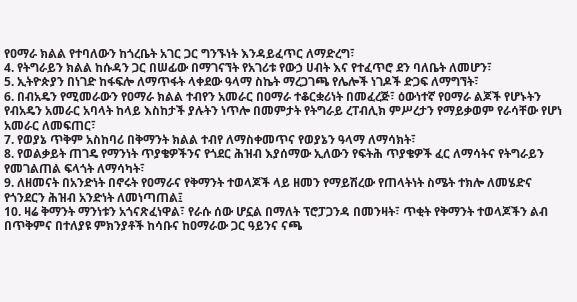የዐማራ ክልል የተባለውን ከጎረቤት አገር ጋር ግንኙነት እንዳይፈጥር ለማድረግ፣
4. የትግራይን ክልል ከሱዳን ጋር በሠፊው በማገናኘት የአገሪቱ የውኃ ሀብት እና የተፈጥሮ ደን ባለቤት ለመሆን፣
5. ኢትዮጵያን በነገድ ከፋፍሎ ለማጥፋት ላቀደው ዓላማ ስኬት ማረጋገጫ የሌሎች ነገዶች ድጋፍ ለማግኘት፣
6. በብአዴን የሚመራውን የዐማራ ክልል ተብየን አመራር በዐማራ ተቆርቋሪነት በመፈረጅ፣ ዕውነተኛ የዐማራ ልጆች የሆኑትን የብአዴን አመራር አባላት ከላይ እስከታች ያሉትን ነጥሎ በመምታት የትግራይ ረፐብሊክ ምሥረታን የማይቃወም የራሳቸው የሆነ አመራር ለመፍጠር፣
7. የወያኔ ጥቅም አስከባሪ በቅማንት ክልል ተብየ ለማስቀመጥና የወያኔን ዓላማ ለማሳክት፣
8. የወልቃይት ጠገዴ የማንነት ጥያቄዎችንና የጎደር ሕዝብ እያሰማው ኢለውን የፍትሕ ጥያቄዎች ፈር ለማሳትና የትግራይን የመገልጠል ፍላጎት ለማሳካት፣
9. ለዘመናት በአንድነት በኖሩት የዐማራና የቅማንት ተወላጆች ላይ ዘመን የማይሽረው የጠላትነት ስሜት ተክሎ ለመሄድና የጎንደርን ሕዝብ አንድነት ለመነጣጠል፤
10. ዛሬ ቅማንት ማንነቱን አጎናጽፈነዋል፣ የራሱ ሰው ሆኗል በማለት ፕሮፓጋንዳ በመንዛት፣ ጥቂት የቅማንት ተወላጆችን ልብ በጥቅምና በተለያዩ ምክንያቶች ከሳቡና ከዐማራው ጋር ዓይንና ናጫ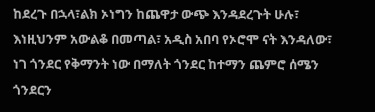ከደረጉ በኋላ፣ልክ ኦነግን ከጨዋታ ውጭ እንዳደረጉት ሁሉ፣ እነዚህንም አውልቆ በመጣል፣ አዲስ አበባ የኦሮሞ ናት እንዳለው፣ ነገ ጎንደር የቅማንት ነው በማለት ጎንደር ከተማን ጨምሮ ሰሜን ጎንደርን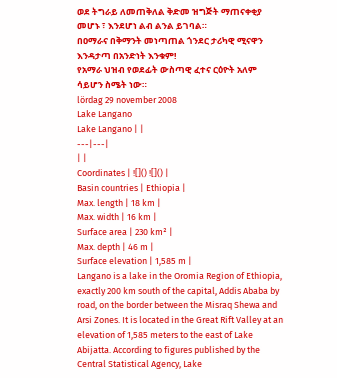ወደ ትግራይ ለመጠቅለል ቅድመ ዝግጅት ማጠናቀቂያ መሆኑ ፣ እንደሆነ ልብ ልንል ይገባል።
በዐማራና በቅማንት መነጣጠል ጎንደር ታሪካዊ ሚናዋን እንዳታጣ በአንድነት እንቁም!
የአማራ ህዝብ የወደፊት ውስጣዊ ፈተና ርዕዮት አለም ሳይሆን ስሜት ነው።
lördag 29 november 2008
Lake Langano
Lake Langano | |
---|---|
| |
Coordinates | ![]() ![]() |
Basin countries | Ethiopia |
Max. length | 18 km |
Max. width | 16 km |
Surface area | 230 km² |
Max. depth | 46 m |
Surface elevation | 1,585 m |
Langano is a lake in the Oromia Region of Ethiopia, exactly 200 km south of the capital, Addis Ababa by road, on the border between the Misraq Shewa and Arsi Zones. It is located in the Great Rift Valley at an elevation of 1,585 meters to the east of Lake Abijatta. According to figures published by the Central Statistical Agency, Lake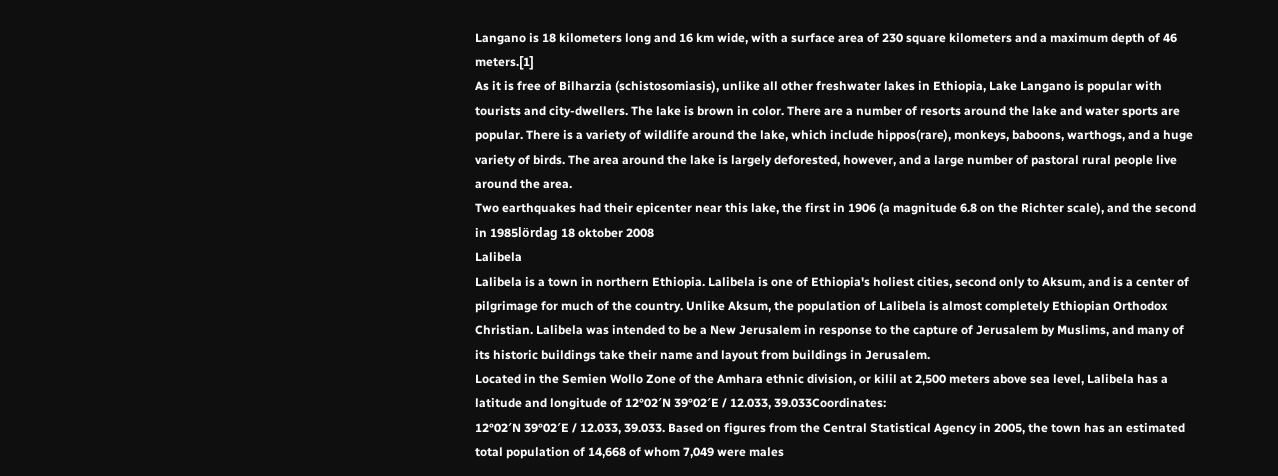Langano is 18 kilometers long and 16 km wide, with a surface area of 230 square kilometers and a maximum depth of 46 meters.[1]
As it is free of Bilharzia (schistosomiasis), unlike all other freshwater lakes in Ethiopia, Lake Langano is popular with tourists and city-dwellers. The lake is brown in color. There are a number of resorts around the lake and water sports are popular. There is a variety of wildlife around the lake, which include hippos(rare), monkeys, baboons, warthogs, and a huge variety of birds. The area around the lake is largely deforested, however, and a large number of pastoral rural people live around the area.
Two earthquakes had their epicenter near this lake, the first in 1906 (a magnitude 6.8 on the Richter scale), and the second in 1985lördag 18 oktober 2008
Lalibela
Lalibela is a town in northern Ethiopia. Lalibela is one of Ethiopia's holiest cities, second only to Aksum, and is a center of pilgrimage for much of the country. Unlike Aksum, the population of Lalibela is almost completely Ethiopian Orthodox Christian. Lalibela was intended to be a New Jerusalem in response to the capture of Jerusalem by Muslims, and many of its historic buildings take their name and layout from buildings in Jerusalem.
Located in the Semien Wollo Zone of the Amhara ethnic division, or kilil at 2,500 meters above sea level, Lalibela has a latitude and longitude of 12°02′N 39°02′E / 12.033, 39.033Coordinates:
12°02′N 39°02′E / 12.033, 39.033. Based on figures from the Central Statistical Agency in 2005, the town has an estimated total population of 14,668 of whom 7,049 were males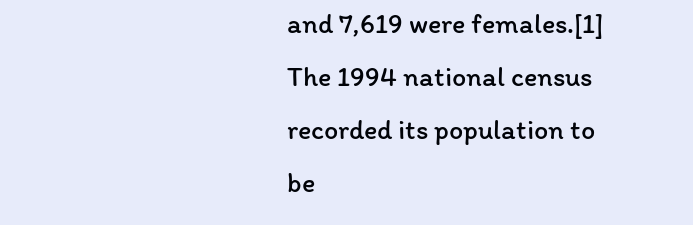and 7,619 were females.[1] The 1994 national census recorded its population to be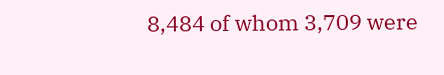8,484 of whom 3,709 were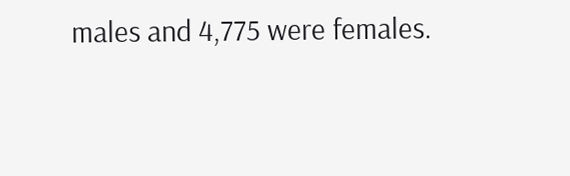males and 4,775 were females.